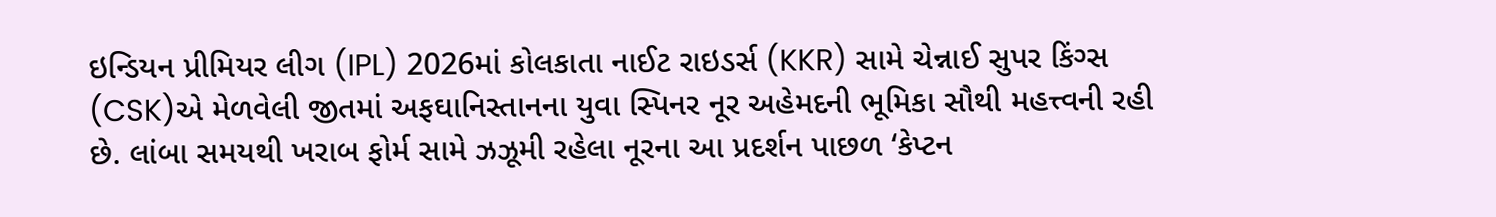ઇન્ડિયન પ્રીમિયર લીગ (IPL) 2026માં કોલકાતા નાઈટ રાઇડર્સ (KKR) સામે ચેન્નાઈ સુપર કિંગ્સ (CSK)એ મેળવેલી જીતમાં અફઘાનિસ્તાનના યુવા સ્પિનર નૂર અહેમદની ભૂમિકા સૌથી મહત્ત્વની રહી છે. લાંબા સમયથી ખરાબ ફોર્મ સામે ઝઝૂમી રહેલા નૂરના આ પ્રદર્શન પાછળ ‘કેપ્ટન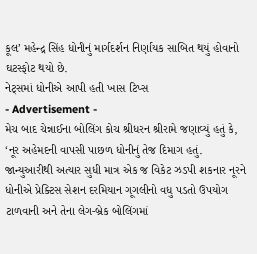કૂલ’ મહેન્દ્ર સિંહ ધોનીનું માર્ગદર્શન નિર્ણાયક સાબિત થયું હોવાનો ઘટસ્ફોટ થયો છે.
નેટ્સમાં ધોનીએ આપી હતી ખાસ ટિપ્સ
- Advertisement -
મેચ બાદ ચેન્નાઈના બોલિંગ કોચ શ્રીધરન શ્રીરામે જણાવ્યું હતું કે, ‘નૂર અહેમદની વાપસી પાછળ ધોનીનું તેજ દિમાગ હતું. જાન્યુઆરીથી અત્યાર સુધી માત્ર એક જ વિકેટ ઝડપી શકનાર નૂરને ધોનીએ પ્રેક્ટિસ સેશન દરમિયાન ગૂગલીનો વધુ પડતો ઉપયોગ ટાળવાની અને તેના લેગ-બ્રેક બોલિંગમાં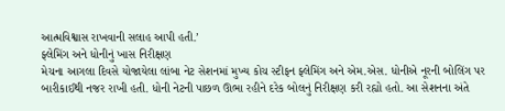આત્મવિશ્વાસ રાખવાની સલાહ આપી હતી.’
ફ્લેમિંગ અને ધોનીનું ખાસ નિરીક્ષણ
મેચના આગલા દિવસે યોજાયેલા લાંબા નેટ સેશનમાં મુખ્ય કોચ સ્ટીફન ફ્લેમિંગ અને એમ.એસ. ધોનીએ નૂરની બોલિંગ પર બારીકાઈથી નજર રાખી હતી. ધોની નેટની પાછળ ઊભા રહીને દરેક બોલનું નિરીક્ષણ કરી રહ્યો હતો. આ સેશનના અંતે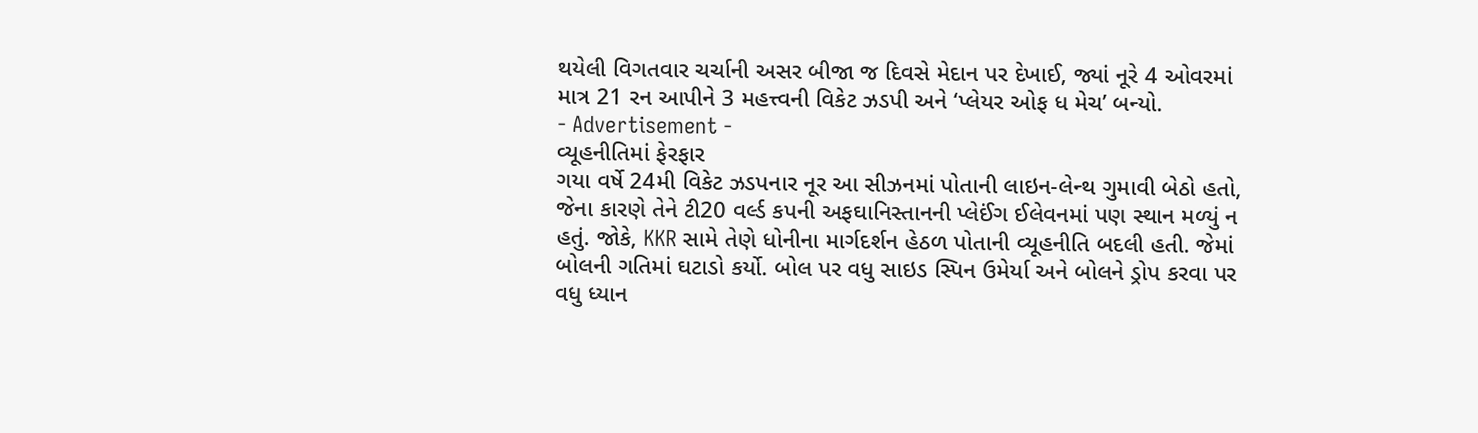થયેલી વિગતવાર ચર્ચાની અસર બીજા જ દિવસે મેદાન પર દેખાઈ, જ્યાં નૂરે 4 ઓવરમાં માત્ર 21 રન આપીને 3 મહત્ત્વની વિકેટ ઝડપી અને ‘પ્લેયર ઓફ ધ મેચ’ બન્યો.
- Advertisement -
વ્યૂહનીતિમાં ફેરફાર
ગયા વર્ષે 24મી વિકેટ ઝડપનાર નૂર આ સીઝનમાં પોતાની લાઇન-લેન્થ ગુમાવી બેઠો હતો, જેના કારણે તેને ટી20 વર્લ્ડ કપની અફઘાનિસ્તાનની પ્લેઈંગ ઈલેવનમાં પણ સ્થાન મળ્યું ન હતું. જોકે, KKR સામે તેણે ધોનીના માર્ગદર્શન હેઠળ પોતાની વ્યૂહનીતિ બદલી હતી. જેમાં બોલની ગતિમાં ઘટાડો કર્યો. બોલ પર વધુ સાઇડ સ્પિન ઉમેર્યા અને બોલને ડ્રોપ કરવા પર વધુ ધ્યાન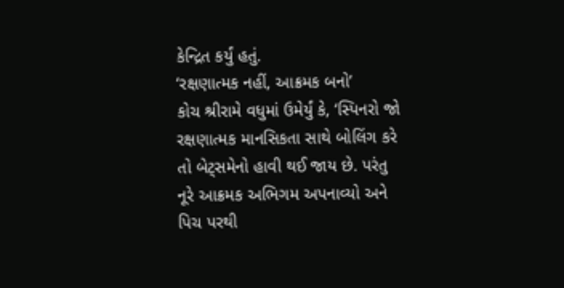કેન્દ્રિત કર્યું હતું.
‘રક્ષણાત્મક નહીં, આક્રમક બનો’
કોચ શ્રીરામે વધુમાં ઉમેર્યું કે, ‘સ્પિનરો જો રક્ષણાત્મક માનસિકતા સાથે બોલિંગ કરે તો બેટ્સમેનો હાવી થઈ જાય છે. પરંતુ નૂરે આક્રમક અભિગમ અપનાવ્યો અને પિચ પરથી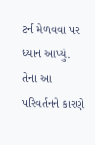ટર્ન મેળવવા પર ધ્યાન આપ્યું. તેના આ પરિવર્તનને કારણે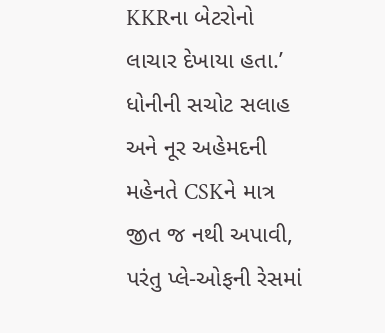KKRના બેટરોનો લાચાર દેખાયા હતા.’ ધોનીની સચોટ સલાહ અને નૂર અહેમદની મહેનતે CSKને માત્ર જીત જ નથી અપાવી, પરંતુ પ્લે-ઓફની રેસમાં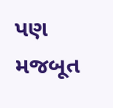પણ મજબૂત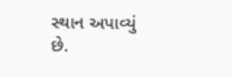સ્થાન અપાવ્યું છે.